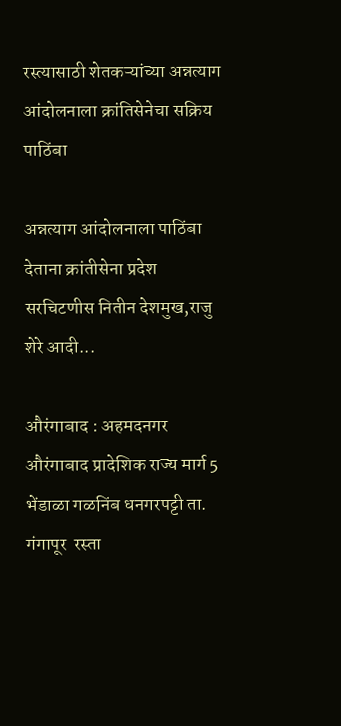रस्त्यासाठी शेतकऱ्यांच्या अन्नत्याग आंदोलनाला क्रांतिसेनेचा सक्रिय पाठिंबा

अन्नत्याग आंदोलनाला पाठिंबा देताना क्रांतीसेना प्रदेश सरचिटणीस नितीन देशमुख,राजु शेरे आदी...

औरंगाबाद : अहमदनगर औरंगाबाद प्रादेशिक राज्य मार्ग 5 भेंडाळा गळनिंब धनगरपट्टी ता. गंगापूर  रस्ता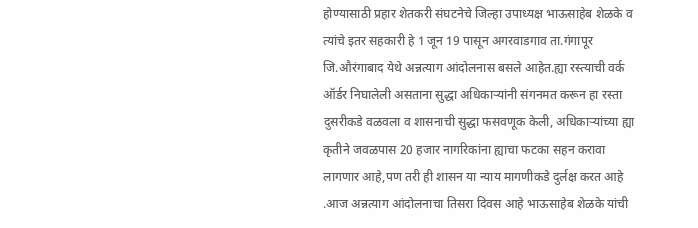होण्यासाठी प्रहार शेतकरी संघटनेचे जिल्हा उपाध्यक्ष भाऊसाहेब शेळके व त्यांचे इतर सहकारी हे 1 जून 19 पासून अगरवाडगाव ता.गंगापूर जि.औरंगाबाद येथे अन्नत्याग आंदोलनास बसले आहेत.ह्या रस्त्याची वर्क ऑर्डर निघालेली असताना सुद्धा अधिकाऱ्यांनी संगनमत करून हा रस्ता दुसरीकडे वळवला व शासनाची सुद्धा फसवणूक केली, अधिकाऱ्यांच्या ह्या कृतीने जवळपास 20 हजार नागरिकांना ह्याचा फटका सहन करावा लागणार आहे,पण तरी ही शासन या न्याय मागणीकडे दुर्लक्ष करत आहे .आज अन्नत्याग आंदोलनाचा तिसरा दिवस आहे भाऊसाहेब शेळके यांची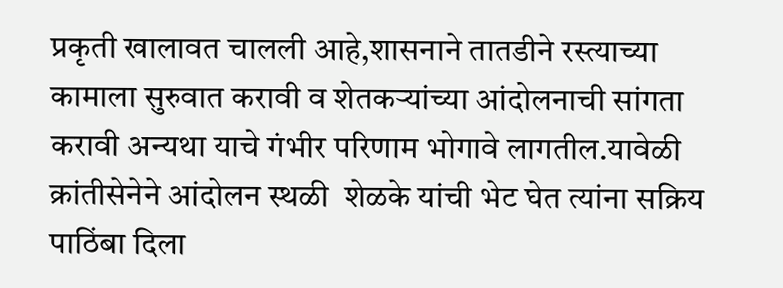प्रकृती खालावत चालली आहे,शासनाने तातडीने रस्त्याच्या कामाला सुरुवात करावी व शेतकऱ्यांच्या आंदोलनाची सांगता करावी अन्यथा याचे गंभीर परिणाम भोगावे लागतील.यावेळी क्रांतीसेनेने आंदोलन स्थळी  शेळके यांची भेट घेत त्यांना सक्रिय पाठिंबा दिला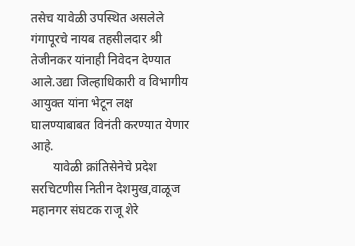तसेच यावेळी उपस्थित असलेले गंगापूरचे नायब तहसीलदार श्री तेजीनकर यांनाही निवेदन देण्यात आले.उद्या जिल्हाधिकारी व विभागीय आयुक्त यांना भेटून लक्ष घालण्याबाबत विनंती करण्यात येणार आहे.
       यावेळी क्रांतिसेनेचे प्रदेश सरचिटणीस नितीन देशमुख,वाळूज महानगर संघटक राजू शेरे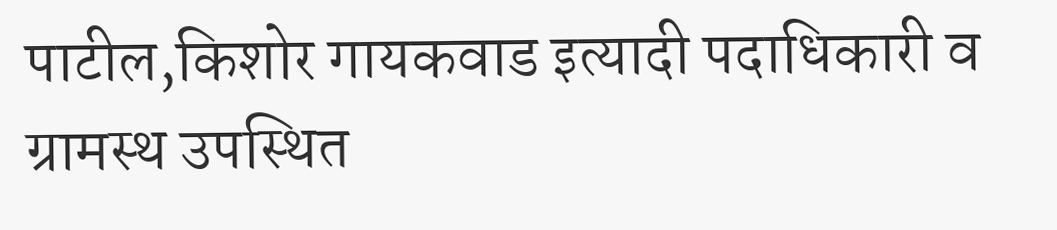पाटील,किशोर गायकवाड इत्यादी पदाधिकारी व ग्रामस्थ उपस्थित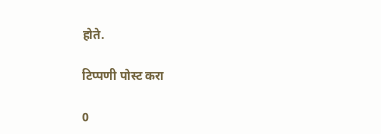होते.

टिप्पणी पोस्ट करा

0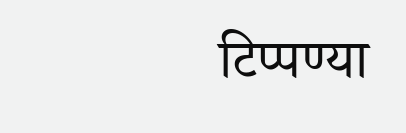टिप्पण्या